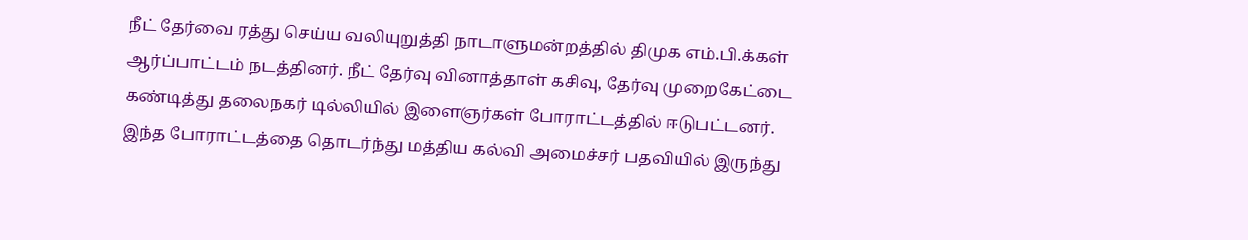நீட் தேர்வை ரத்து செய்ய வலியுறுத்தி நாடாளுமன்றத்தில் திமுக எம்.பி.க்கள் ஆர்ப்பாட்டம் நடத்தினர். நீட் தேர்வு வினாத்தாள் கசிவு, தேர்வு முறைகேட்டை கண்டித்து தலைநகர் டில்லியில் இளைஞர்கள் போராட்டத்தில் ஈடுபட்டனர். இந்த போராட்டத்தை தொடர்ந்து மத்திய கல்வி அமைச்சர் பதவியில் இருந்து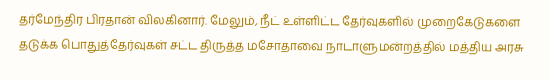தர்மேந்திர பிரதான் விலகினார். மேலும், நீட் உள்ளிட்ட தேர்வுகளில் முறைகேடுகளை தடுக்க பொதுத்தேர்வுகள் சட்ட திருத்த மசோதாவை நாடாளுமன்றத்தில் மத்திய அரசு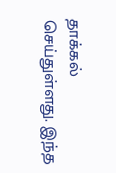தாக்கல் செய்துள்ளது. இந்த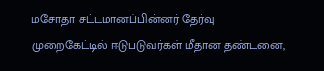மசோதா சட்டமானப்பின்னர் தேர்வு முறைகேட்டில் ஈடுபடுவர்கள் மீதான தண்டனை,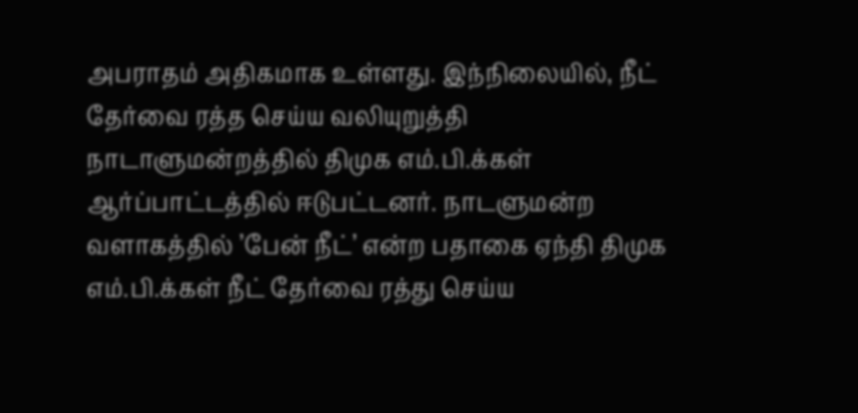அபராதம் அதிகமாக உள்ளது. இந்நிலையில், நீட் தேர்வை ரத்த செய்ய வலியுறுத்தி நாடாளுமன்றத்தில் திமுக எம்.பி.க்கள் ஆர்ப்பாட்டத்தில் ஈடுபட்டனர். நாடளுமன்ற வளாகத்தில் ’பேன் நீட்’ என்ற பதாகை ஏந்தி திமுக எம்.பி.க்கள் நீட் தேர்வை ரத்து செய்ய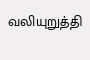வலியுறுத்தி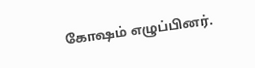கோஷம் எழுப்பினர்.